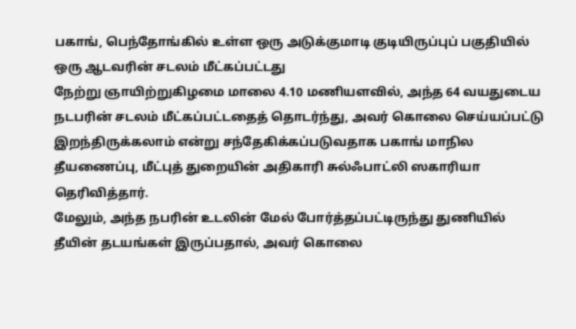பகாங், பெந்தோங்கில் உள்ள ஒரு அடுக்குமாடி குடியிருப்புப் பகுதியில் ஒரு ஆடவரின் சடலம் மீட்கப்பட்டது
நேற்று ஞாயிற்றுகிழமை மாலை 4.10 மணியளவில், அந்த 64 வயதுடைய நடபரின் சடலம் மீட்கப்பட்டதைத் தொடர்ந்து, அவர் கொலை செய்யப்பட்டு இறந்திருக்கலாம் என்று சந்தேகிக்கப்படுவதாக பகாங் மாநில தீயணைப்பு, மீட்புத் துறையின் அதிகாரி சுல்ஃபாட்லி ஸகாரியா தெரிவித்தார்.
மேலும், அந்த நபரின் உடலின் மேல் போர்த்தப்பட்டிருந்து துணியில் தீயின் தடயங்கள் இருப்பதால், அவர் கொலை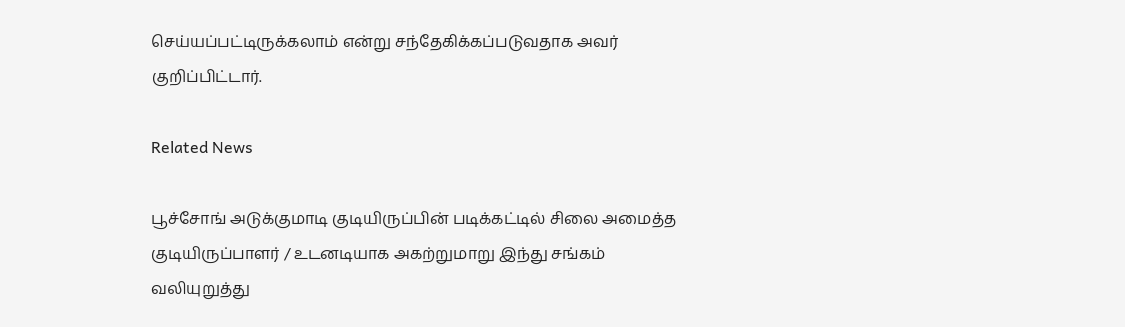செய்யப்பட்டிருக்கலாம் என்று சந்தேகிக்கப்படுவதாக அவர் குறிப்பிட்டார்.

Related News

பூச்சோங் அடுக்குமாடி குடியிருப்பின் படிக்கட்டில் சிலை அமைத்த குடியிருப்பாளர் / உடனடியாக அகற்றுமாறு இந்து சங்கம் வலியுறுத்து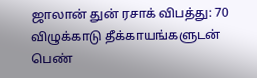ஜாலான் துன் ரசாக் விபத்து: 70 விழுக்காடு தீக்காயங்களுடன் பெண்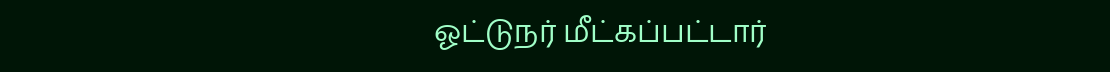ஓட்டுநர் மீட்கப்பட்டார்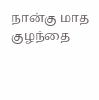நான்கு மாத குழந்தை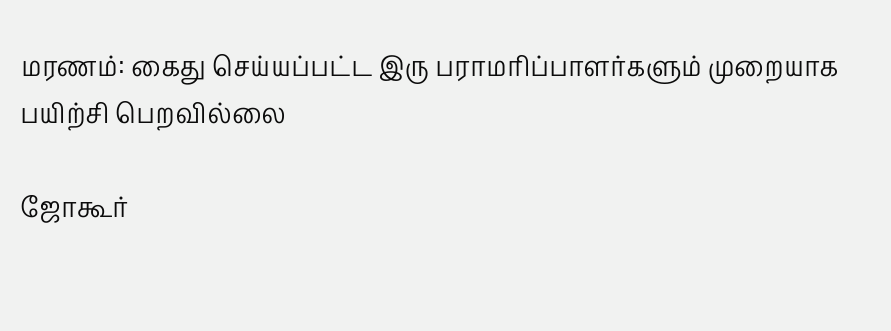மரணம்: கைது செய்யப்பட்ட இரு பராமரிப்பாளர்களும் முறையாக பயிற்சி பெறவில்லை

ஜோகூர்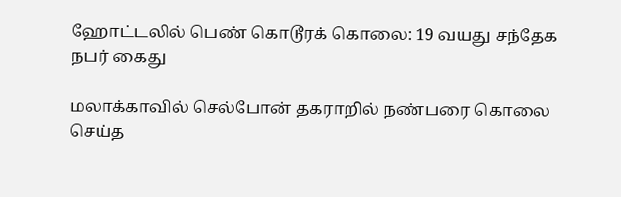ஹோட்டலில் பெண் கொடூரக் கொலை: 19 வயது சந்தேக நபர் கைது

மலாக்காவில் செல்போன் தகராறில் நண்பரை கொலை செய்த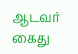ஆடவர் கைது